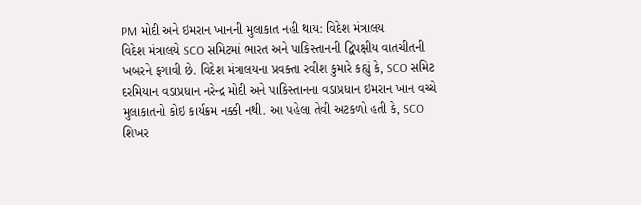PM મોદી અને ઇમરાન ખાનની મુલાકાત નહી થાય: વિદેશ મંત્રાલય
વિદેશ મંત્રાલયે SCO સમિટમાં ભારત અને પાકિસ્તાનની દ્વિપક્ષીય વાતચીતની ખબરને ફગાવી છે. વિદેશ મંત્રાલયના પ્રવક્તા રવીશ કુમારે કહ્યું કે, SCO સમિટ દરમિયાન વડાપ્રધાન નરેન્દ્ર મોદી અને પાકિસ્તાનના વડાપ્રધાન ઇમરાન ખાન વચ્ચે મુલાકાતનો કોઇ કાર્યક્રમ નક્કી નથી. આ પહેલા તેવી અટકળો હતી કે, SCO શિખર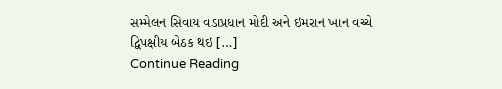સમ્મેલન સિવાય વડાપ્રધાન મોદી અને ઇમરાન ખાન વચ્ચે દ્વિપક્ષીય બેઠક થઇ […]
Continue Reading